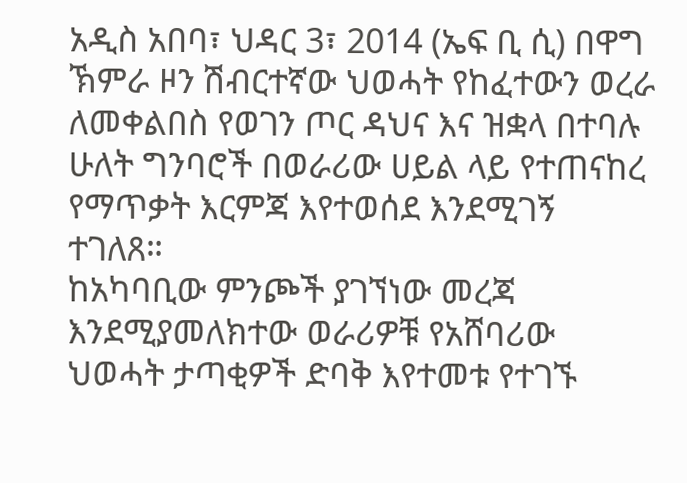አዲስ አበባ፣ ህዳር 3፣ 2014 (ኤፍ ቢ ሲ) በዋግ ኽምራ ዞን ሽብርተኛው ህወሓት የከፈተውን ወረራ ለመቀልበስ የወገን ጦር ዳህና እና ዝቋላ በተባሉ ሁለት ግንባሮች በወራሪው ሀይል ላይ የተጠናከረ የማጥቃት እርምጃ እየተወሰደ እንደሚገኝ ተገለጸ።
ከአካባቢው ምንጮች ያገኘነው መረጃ እንደሚያመለክተው ወራሪዎቹ የአሸባሪው ህወሓት ታጣቂዎች ድባቅ እየተመቱ የተገኙ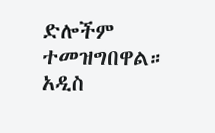ድሎችም ተመዝግበዋል።
አዲስ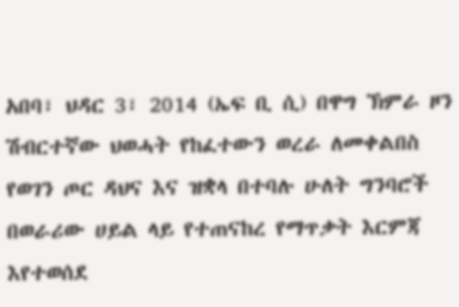አበባ፣ ህዳር 3፣ 2014 (ኤፍ ቢ ሲ) በዋግ ኽምራ ዞን ሽብርተኛው ህወሓት የከፈተውን ወረራ ለመቀልበስ የወገን ጦር ዳህና እና ዝቋላ በተባሉ ሁለት ግንባሮች በወራሪው ሀይል ላይ የተጠናከረ የማጥቃት እርምጃ እየተወሰደ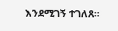እንደሚገኝ ተገለጸ።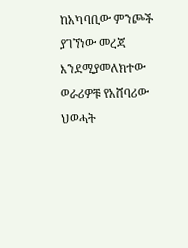ከአካባቢው ምንጮች ያገኘነው መረጃ እንደሚያመለክተው ወራሪዎቹ የአሸባሪው ህወሓት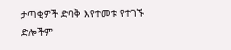ታጣቂዎች ድባቅ እየተመቱ የተገኙ ድሎችም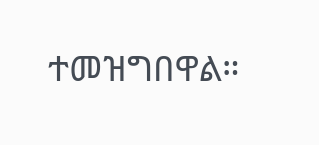ተመዝግበዋል።